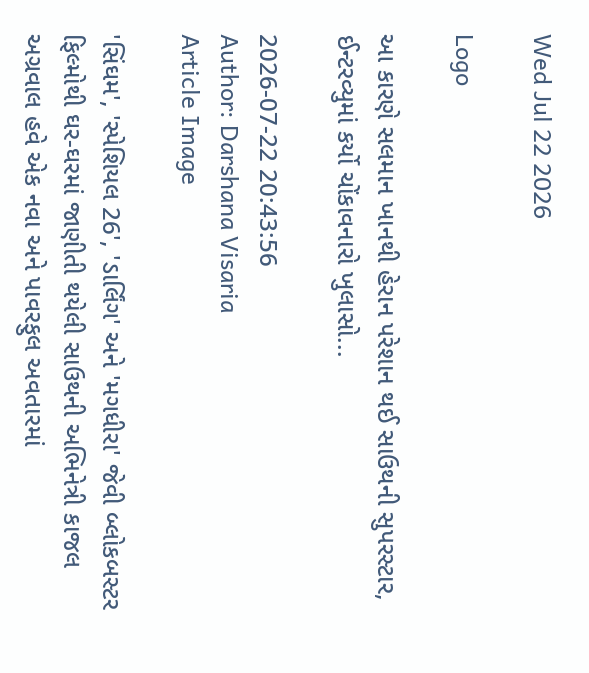Wed Jul 22 2026

Logo

આ કારણે સલમાન ખાનથી હેરાન પરેશાન થઈ સાઉથની સુપરસ્ટાર, ઈન્ટરવ્યુમાં કર્યો ચોંકાવનારો ખુલાસો...

2026-07-22 20:43:56
Author: Darshana Visaria
Article Image

'સિંઘમ', 'સ્પેશિયલ 26', 'ડાર્લિંગ' અને 'મગધીરા' જેવી બ્લોકબસ્ટર ફિલ્મોથી ઘર-ઘરમાં જાણીતી થયેલી સાઉથની અભિનેત્રી કાજલ અગ્રવાલ હવે એક નવા અને પાવરફુલ અવતારમાં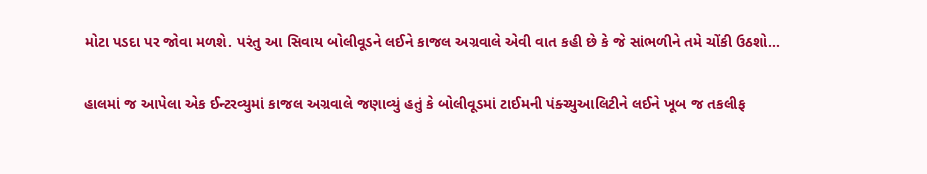મોટા પડદા પર જોવા મળશે. પરંતુ આ સિવાય બોલીવૂડને લઈને કાજલ અગ્રવાલે એવી વાત કહી છે કે જે સાંભળીને તમે ચોંકી ઉઠશો...

હાલમાં જ આપેલા એક ઈન્ટરવ્યુમાં કાજલ અગ્રવાલે જણાવ્યું હતું કે બોલીવૂડમાં ટાઈમની પંક્ચ્યુઆલિટીને લઈને ખૂબ જ તકલીફ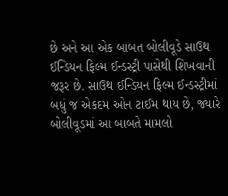છે અને આ એક બાબત બોલીવૂડે સાઉથ ઈન્ડિયન ફિલ્મ ઈન્ડસ્ટ્રી પાસેથી શિખવાની જરૂર છે. સાઉથ ઈન્ડિયન ફિલ્મ ઈન્ડસ્ટ્રીમાં બધું જ એકદમ ઓન ટાઈમ થાય છે, જ્યારે બોલીવૂડમાં આ બાબતે મામલો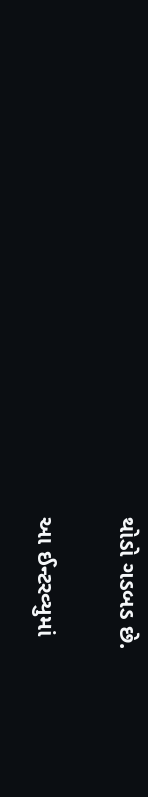થોડો ગડબડ છે.

આ ઈન્ટરવ્યુમાં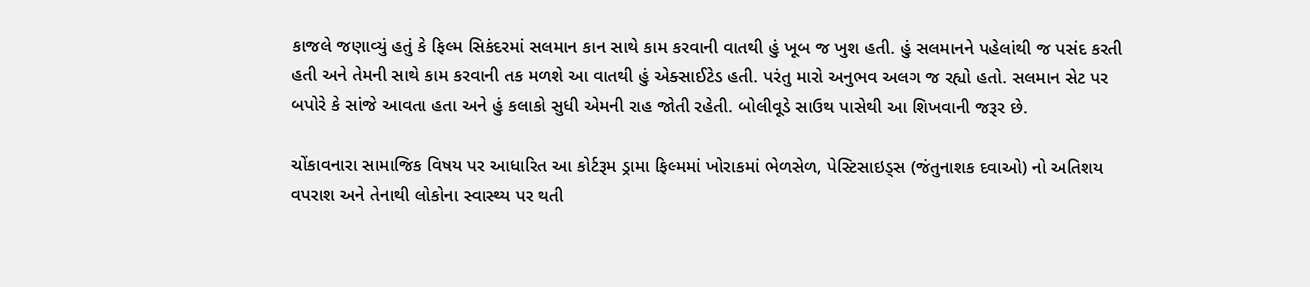કાજલે જણાવ્યું હતું કે ફિલ્મ સિકંદરમાં સલમાન કાન સાથે કામ કરવાની વાતથી હું ખૂબ જ ખુશ હતી. હું સલમાનને પહેલાંથી જ પસંદ કરતી હતી અને તેમની સાથે કામ કરવાની તક મળશે આ વાતથી હું એક્સાઈટેડ હતી. પરંતુ મારો અનુભવ અલગ જ રહ્યો હતો. સલમાન સેટ પર બપોરે કે સાંજે આવતા હતા અને હું કલાકો સુધી એમની રાહ જોતી રહેતી. બોલીવૂડે સાઉથ પાસેથી આ શિખવાની જરૂર છે.

ચોંકાવનારા સામાજિક વિષય પર આધારિત આ કોર્ટરૂમ ડ્રામા ફિલ્મમાં ખોરાકમાં ભેળસેળ, પેસ્ટિસાઇડ્સ (જંતુનાશક દવાઓ) નો અતિશય વપરાશ અને તેનાથી લોકોના સ્વાસ્થ્ય પર થતી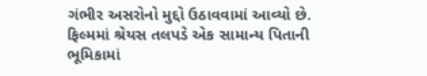ગંભીર અસરોનો મુદ્દો ઉઠાવવામાં આવ્યો છે. ફિલ્મમાં શ્રેયસ તલપડે એક સામાન્ય પિતાની ભૂમિકામાં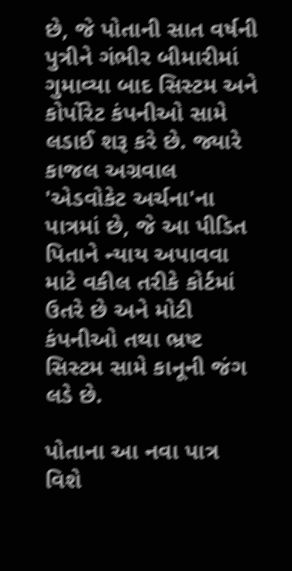છે, જે પોતાની સાત વર્ષની પુત્રીને ગંભીર બીમારીમાં ગુમાવ્યા બાદ સિસ્ટમ અને કોર્પોરેટ કંપનીઓ સામે લડાઈ શરૂ કરે છે. જ્યારે કાજલ અગ્રવાલ 'એડવોકેટ અર્ચના'ના પાત્રમાં છે, જે આ પીડિત પિતાને ન્યાય અપાવવા માટે વકીલ તરીકે કોર્ટમાં ઉતરે છે અને મોટી કંપનીઓ તથા ભ્રષ્ટ સિસ્ટમ સામે કાનૂની જંગ લડે છે.

પોતાના આ નવા પાત્ર વિશે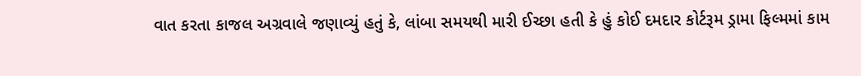વાત કરતા કાજલ અગ્રવાલે જણાવ્યું હતું કે, લાંબા સમયથી મારી ઈચ્છા હતી કે હું કોઈ દમદાર કોર્ટરૂમ ડ્રામા ફિલ્મમાં કામ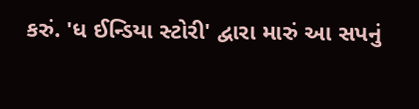કરું. 'ધ ઈન્ડિયા સ્ટોરી' દ્વારા મારું આ સપનું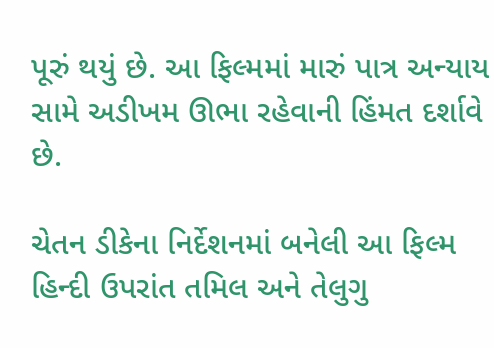પૂરું થયું છે. આ ફિલ્મમાં મારું પાત્ર અન્યાય સામે અડીખમ ઊભા રહેવાની હિંમત દર્શાવે છે.

ચેતન ડીકેના નિર્દેશનમાં બનેલી આ ફિલ્મ હિન્દી ઉપરાંત તમિલ અને તેલુગુ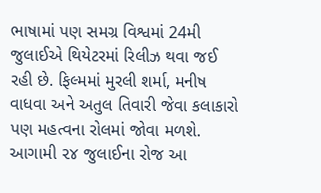ભાષામાં પણ સમગ્ર વિશ્વમાં 24મી જુલાઈએ થિયેટરમાં રિલીઝ થવા જઈ રહી છે. ફિલ્મમાં મુરલી શર્મા, મનીષ વાધવા અને અતુલ તિવારી જેવા કલાકારો પણ મહત્વના રોલમાં જોવા મળશે. આગામી ૨૪ જુલાઈના રોજ આ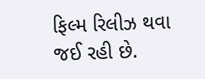ફિલ્મ રિલીઝ થવા જઈ રહી છે.